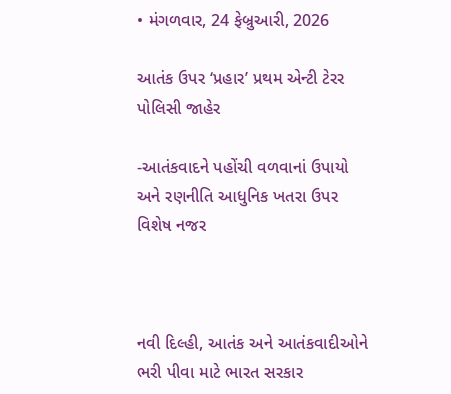• મંગળવાર, 24 ફેબ્રુઆરી, 2026

આતંક ઉપર ‘પ્રહાર’ પ્રથમ એન્ટી ટેરર પોલિસી જાહેર

-આતંકવાદને પહોંચી વળવાનાં ઉપાયો અને રણનીતિ આધુનિક ખતરા ઉપર વિશેષ નજર



નવી દિલ્હી, આતંક અને આતંકવાદીઓને ભરી પીવા માટે ભારત સરકાર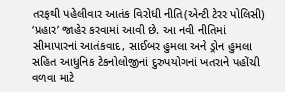તરફથી પહેલીવાર આતંક વિરોધી નીતિ(એન્ટી ટેરર પોલિસી) ‘પ્રહાર’ જાહેર કરવામાં આવી છે. આ નવી નીતિમાં સીમાપારનાં આતંકવાદ, સાઈબર હુમલા અને ડ્રોન હુમલા સહિત આધુનિક ટેકનોલોજીનાં દુરુપયોગનાં ખતરાને પહોંચી વળવા માટે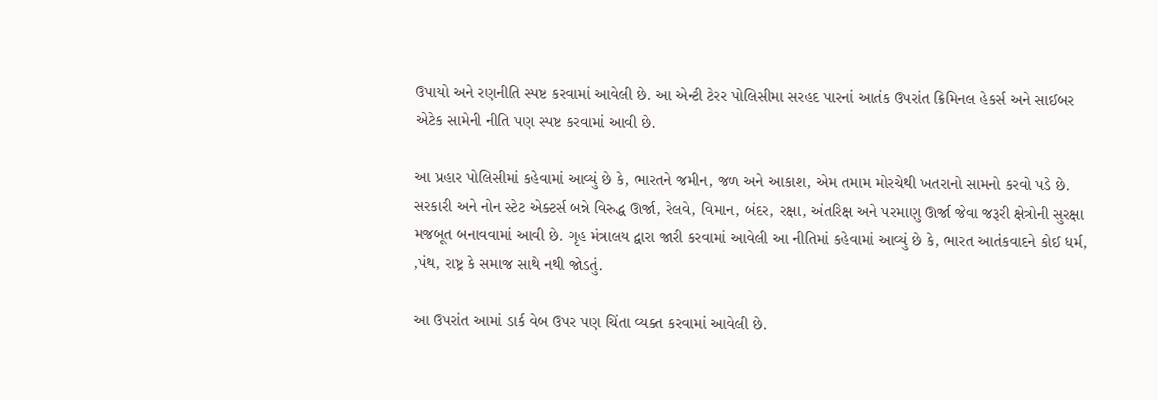ઉપાયો અને રણનીતિ સ્પષ્ટ કરવામાં આવેલી છે. આ એન્ટી ટેરર પોલિસીમા સરહદ પારનાં આતંક ઉપરાંત ક્રિમિનલ હેકર્સ અને સાઈબર એટેક સામેની નીતિ પણ સ્પષ્ટ કરવામાં આવી છે.

આ પ્રહાર પોલિસીમાં કહેવામાં આવ્યું છે કે, ભારતને જમીન, જળ અને આકાશ, એમ તમામ મોરચેથી ખતરાનો સામનો કરવો પડે છે. સરકારી અને નોન સ્ટેટ એક્ટર્સ બન્ને વિરુદ્ધ ઊર્જા, રેલવે, વિમાન, બંદર, રક્ષા, અંતરિક્ષ અને પરમાણુ ઊર્જા જેવા જરૂરી ક્ષેત્રોની સુરક્ષા મજબૂત બનાવવામાં આવી છે. ગૃહ મંત્રાલય દ્વારા જારી કરવામાં આવેલી આ નીતિમાં કહેવામાં આવ્યું છે કે, ભારત આતંકવાદને કોઈ ધર્મ, ,પંથ, રાષ્ટ્ર કે સમાજ સાથે નથી જોડતું.

આ ઉપરાંત આમાં ડાર્ક વેબ ઉપર પણ ચિંતા વ્યક્ત કરવામાં આવેલી છે.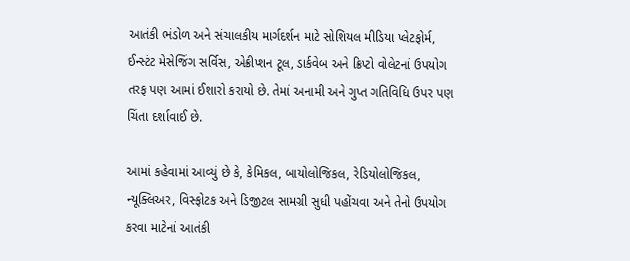આતંકી ભંડોળ અને સંચાલકીય માર્ગદર્શન માટે સોશિયલ મીડિયા પ્લેટફોર્મ, ઈન્સ્ટંટ મેસેજિંગ સર્વિસ, એક્રીપ્શન ટૂલ, ડાર્કવેબ અને ક્રિપ્ટો વોલેટનાં ઉપયોગ તરફ પણ આમાં ઈશારો કરાયો છે. તેમાં અનામી અને ગુપ્ત ગતિવિધિ ઉપર પણ ચિંતા દર્શાવાઈ છે.

આમાં કહેવામાં આવ્યું છે કે, કેમિકલ, બાયોલોજિકલ, રેડિયોલોજિકલ, ન્યૂક્લિઅર, વિસ્ફોટક અને ડિજીટલ સામગ્રી સુધી પહોંચવા અને તેનો ઉપયોગ કરવા માટેનાં આતંકી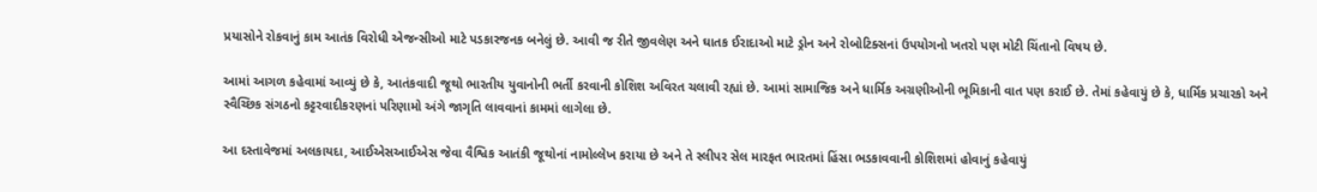પ્રયાસોને રોકવાનું કામ આતંક વિરોધી એજન્સીઓ માટે પડકારજનક બનેલું છે. આવી જ રીતે જીવલેણ અને ઘાતક ઈરાદાઓ માટે ડ્રોન અને રોબોટિક્સનાં ઉપયોગનો ખતરો પણ મોટી ચિંતાનો વિષય છે.

આમાં આગળ કહેવામાં આવ્યું છે કે, આતંકવાદી જૂથો ભારતીય યુવાનોની ભર્તી કરવાની કોશિશ અવિરત ચલાવી રહ્યાં છે. આમાં સામાજિક અને ધાર્મિક અગ્રણીઓની ભૂમિકાની વાત પણ કરાઈ છે. તેમાં કહેવાયું છે કે, ધાર્મિક પ્રચારકો અને સ્વૈચ્છિક સંગઠનો કટ્ટરવાદીકરણનાં પરિણામો અંગે જાગૃતિ લાવવાનાં કામમાં લાગેલા છે.

આ દસ્તાવેજમાં અલકાયદા, આઈએસઆઈએસ જેવા વૈશ્વિક આતંકી જૂથોનાં નામોલ્લેખ કરાયા છે અને તે સ્લીપર સેલ મારફત ભારતમાં હિંસા ભડકાવવાની કોશિશમાં હોવાનું કહેવાયું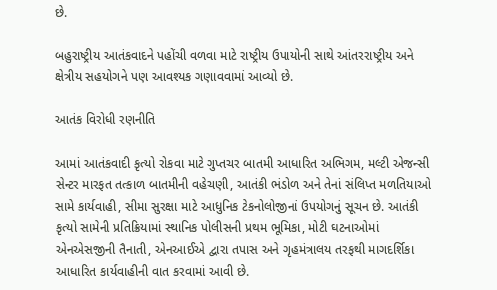છે.

બહુરાષ્ટ્રીય આતંકવાદને પહોંચી વળવા માટે રાષ્ટ્રીય ઉપાયોની સાથે આંતરરાષ્ટ્રીય અને ક્ષેત્રીય સહયોગને પણ આવશ્યક ગણાવવામાં આવ્યો છે.

આતંક વિરોધી રણનીતિ

આમાં આતંકવાદી કૃત્યો રોકવા માટે ગુપ્તચર બાતમી આધારિત અભિગમ, મલ્ટી એજન્સી સેન્ટર મારફત તત્કાળ બાતમીની વહેચણી, આતંકી ભંડોળ અને તેનાં સંલિપ્ત મળતિયાઓ સામે કાર્યવાહી, સીમા સુરક્ષા માટે આધુનિક ટેકનોલોજીનાં ઉપયોગનું સૂચન છે. આતંકી કૃત્યો સામેની પ્રતિક્રિયામાં સ્થાનિક પોલીસની પ્રથમ ભૂમિકા, મોટી ઘટનાઓમાં એનએસજીની તૈનાતી, એનઆઈએ દ્વારા તપાસ અને ગૃહમંત્રાલય તરફથી માગદર્શિકા આધારિત કાર્યવાહીની વાત કરવામાં આવી છે.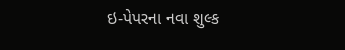ઇ-પેપરના નવા શુલ્ક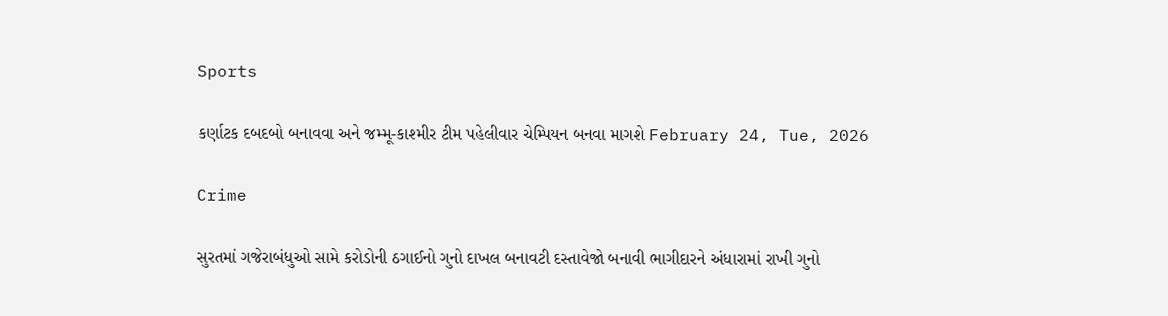Sports

કર્ણાટક દબદબો બનાવવા અને જમ્મૂ-કાશ્મીર ટીમ પહેલીવાર ચેમ્પિયન બનવા માગશે February 24, Tue, 2026

Crime

સુરતમાં ગજેરાબંધુઓ સામે કરોડોની ઠગાઈનો ગુનો દાખલ બનાવટી દસ્તાવેજો બનાવી ભાગીદારને અંધારામાં રાખી ગુનો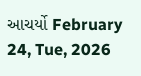આચર્યો February 24, Tue, 2026